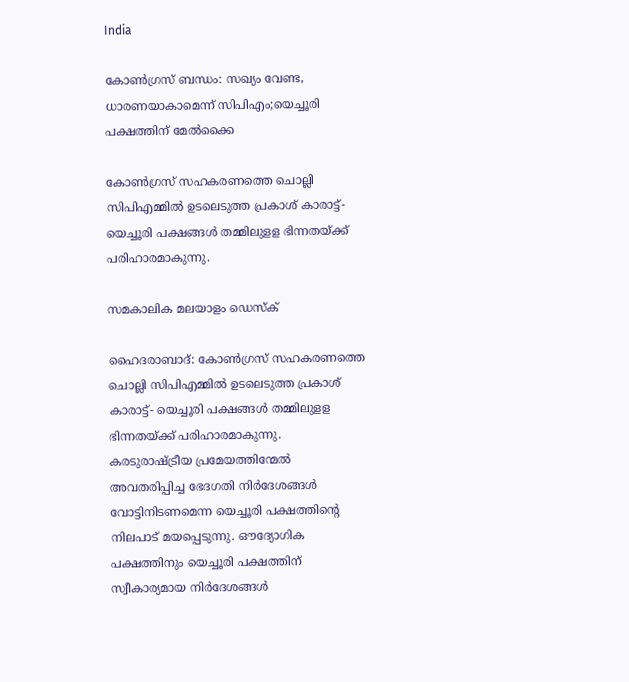India

കോണ്‍ഗ്രസ് ബന്ധം: സഖ്യം വേണ്ട, ധാരണയാകാമെന്ന് സിപിഎം;യെച്ചൂരി പക്ഷത്തിന് മേല്‍ക്കൈ

കോണ്‍ഗ്രസ് സഹകരണത്തെ ചൊല്ലി സിപിഎമ്മില്‍ ഉടലെടുത്ത പ്രകാശ് കാരാട്ട്- യെച്ചൂരി പക്ഷങ്ങള്‍ തമ്മിലുളള ഭിന്നതയ്ക്ക് പരിഹാരമാകുന്നു.

സമകാലിക മലയാളം ഡെസ്ക്

ഹൈദരാബാദ്: കോണ്‍ഗ്രസ് സഹകരണത്തെ ചൊല്ലി സിപിഎമ്മില്‍ ഉടലെടുത്ത പ്രകാശ് കാരാട്ട്- യെച്ചൂരി പക്ഷങ്ങള്‍ തമ്മിലുളള ഭിന്നതയ്ക്ക് പരിഹാരമാകുന്നു. കരടുരാഷ്ട്രീയ പ്രമേയത്തിന്മേല്‍ അവതരിപ്പിച്ച ഭേദഗതി നിര്‍ദേശങ്ങള്‍ വോട്ടിനിടണമെന്ന യെച്ചൂരി പക്ഷത്തിന്റെ നിലപാട് മയപ്പെടുന്നു. ഔദ്യോഗിക പക്ഷത്തിനും യെച്ചൂരി പക്ഷത്തിന് സ്വീകാര്യമായ നിര്‍ദേശങ്ങള്‍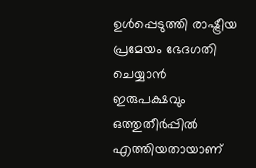ഉള്‍പ്പെടുത്തി രാഷ്ട്രീയ പ്രമേയം ഭേദഗതി ചെയ്യാന്‍ ഇരുപക്ഷവും ഒത്തുതീര്‍പ്പില്‍ എത്തിയതായാണ്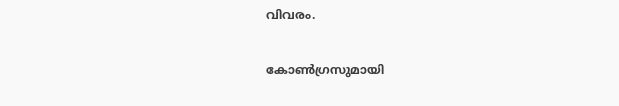വിവരം.

കോണ്‍ഗ്രസുമായി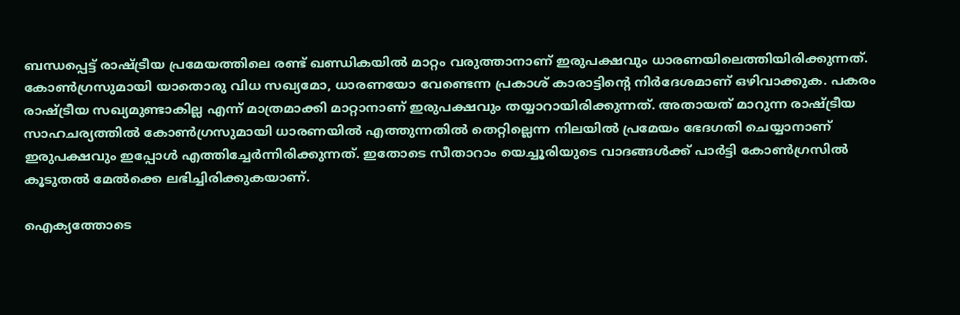ബന്ധപ്പെട്ട് രാഷ്ട്രീയ പ്രമേയത്തിലെ രണ്ട് ഖണ്ഡികയില്‍ മാറ്റം വരുത്താനാണ് ഇരുപക്ഷവും ധാരണയിലെത്തിയിരിക്കുന്നത്.
കോണ്‍ഗ്രസുമായി യാതൊരു വിധ സഖ്യമോ, ധാരണയോ വേണ്ടെന്ന പ്രകാശ് കാരാട്ടിന്റെ നിര്‍ദേശമാണ് ഒഴിവാക്കുക. പകരം രാഷ്ട്രീയ സഖ്യമുണ്ടാകില്ല എന്ന് മാത്രമാക്കി മാറ്റാനാണ് ഇരുപക്ഷവും തയ്യാറായിരിക്കുന്നത്. അതായത് മാറുന്ന രാഷ്ട്രീയ സാഹചര്യത്തില്‍ കോണ്‍ഗ്രസുമായി ധാരണയില്‍ എത്തുന്നതില്‍ തെറ്റില്ലെന്ന നിലയില്‍ പ്രമേയം ഭേദഗതി ചെയ്യാനാണ് ഇരുപക്ഷവും ഇപ്പോള്‍ എത്തിച്ചേര്‍ന്നിരിക്കുന്നത്. ഇതോടെ സീതാറാം യെച്ചൂരിയുടെ വാദങ്ങള്‍ക്ക് പാര്‍ട്ടി കോണ്‍ഗ്രസില്‍ കൂടുതല്‍ മേല്‍ക്കെ ലഭിച്ചിരിക്കുകയാണ്.

ഐക്യത്തോടെ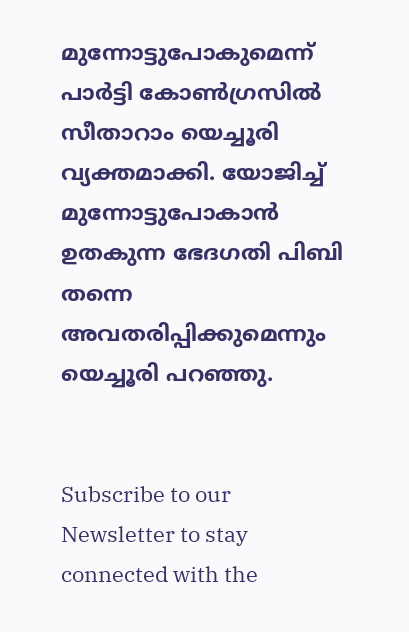മുന്നോട്ടുപോകുമെന്ന് പാര്‍ട്ടി കോണ്‍ഗ്രസില്‍ സീതാറാം യെച്ചൂരി വ്യക്തമാക്കി. യോജിച്ച് മുന്നോട്ടുപോകാന്‍ ഉതകുന്ന ഭേദഗതി പിബി തന്നെ അവതരിപ്പിക്കുമെന്നും യെച്ചൂരി പറഞ്ഞു.


Subscribe to our Newsletter to stay connected with the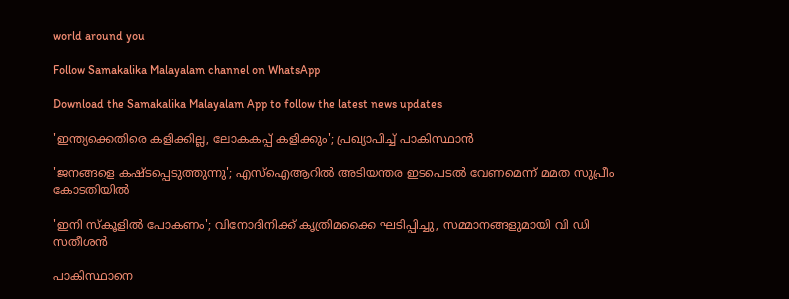world around you

Follow Samakalika Malayalam channel on WhatsApp

Download the Samakalika Malayalam App to follow the latest news updates

'ഇന്ത്യക്കെതിരെ കളിക്കില്ല, ലോകകപ്പ് കളിക്കും'; പ്രഖ്യാപിച്ച് പാകിസ്ഥാന്‍

'ജനങ്ങളെ കഷ്ടപ്പെടുത്തുന്നു'; എസ്ഐആറിൽ അടിയന്തര ഇടപെടൽ വേണമെന്ന് മമത സുപ്രീം കോടതിയിൽ

'ഇനി സ്‌കൂളില്‍ പോകണം'; വിനോദിനിക്ക് കൃത്രിമക്കൈ ഘടിപ്പിച്ചു, സമ്മാനങ്ങളുമായി വി ഡി സതീശന്‍

പാകിസ്ഥാനെ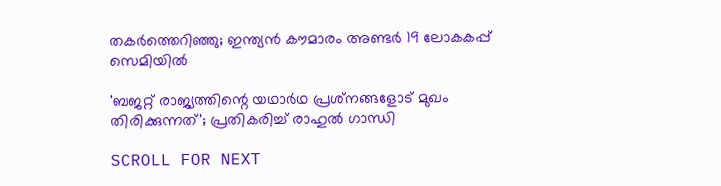തകര്‍ത്തെറിഞ്ഞു; ഇന്ത്യന്‍ കൗമാരം അണ്ടര്‍ 19 ലോകകപ്പ് സെമിയില്‍

'ബജറ്റ് രാജ്യത്തിന്റെ യഥാര്‍ഥ പ്രശ്‌നങ്ങളോട് മുഖം തിരിക്കുന്നത്'; പ്രതികരിച്ച് രാഹുല്‍ ഗാന്ധി

SCROLL FOR NEXT